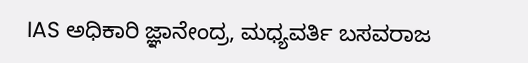IAS ಅಧಿಕಾರಿ ಜ್ಞಾನೇಂದ್ರ, ಮಧ್ಯವರ್ತಿ ಬಸವರಾಜ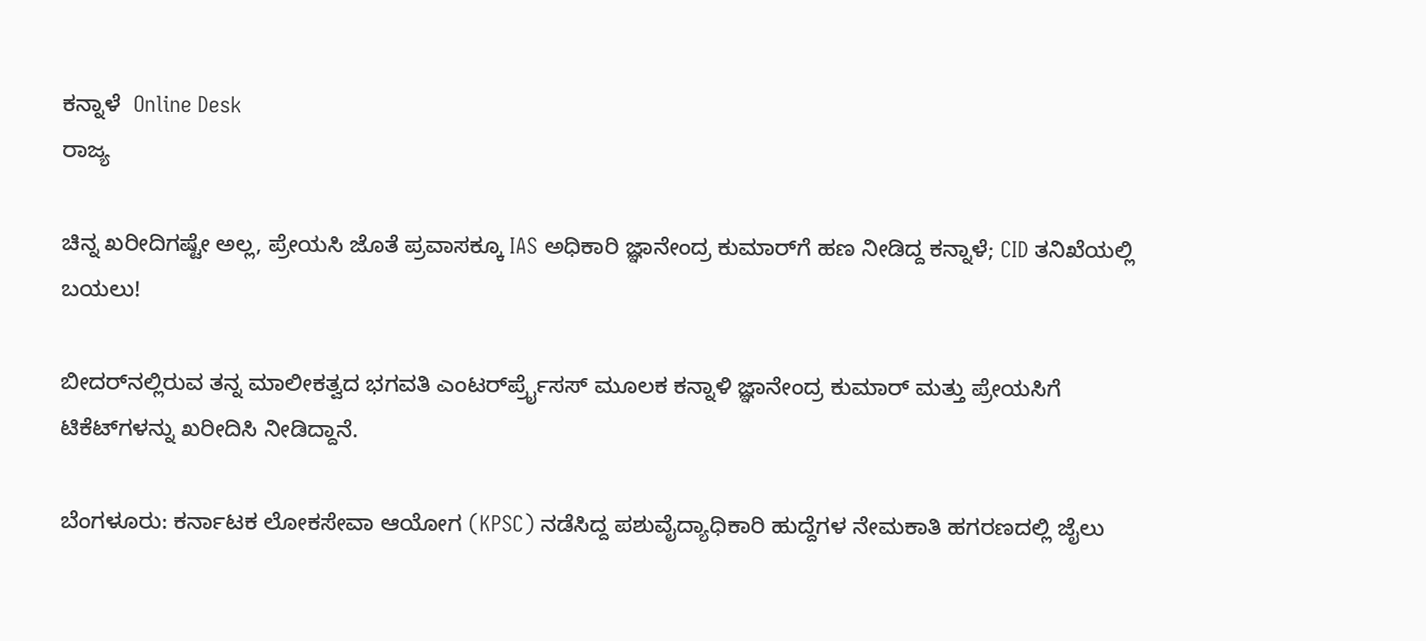ಕನ್ನಾಳೆ  Online Desk
ರಾಜ್ಯ

ಚಿನ್ನ ಖರೀದಿಗಷ್ಟೇ ಅಲ್ಲ, ಪ್ರೇಯಸಿ ಜೊತೆ ಪ್ರವಾಸಕ್ಕೂ IAS ಅಧಿಕಾರಿ ಜ್ಞಾನೇಂದ್ರ ಕುಮಾರ್‌ಗೆ ಹಣ ನೀಡಿದ್ದ ಕನ್ನಾಳೆ; CID ತನಿಖೆಯಲ್ಲಿ ಬಯಲು!

ಬೀದರ್‌ನಲ್ಲಿರುವ ತನ್ನ ಮಾಲೀಕತ್ವದ ಭಗವತಿ ಎಂಟರ್‌ರ್ಪ್ರೈಸಸ್ ಮೂಲಕ ಕನ್ನಾಳಿ ಜ್ಞಾನೇಂದ್ರ ಕುಮಾರ್ ಮತ್ತು ಪ್ರೇಯಸಿಗೆ ಟಿಕೆಟ್‌ಗಳನ್ನು ಖರೀದಿಸಿ ನೀಡಿದ್ದಾನೆ.

ಬೆಂಗಳೂರು: ಕರ್ನಾಟಕ ಲೋಕಸೇವಾ ಆಯೋಗ (KPSC) ನಡೆಸಿದ್ದ ಪಶುವೈದ್ಯಾಧಿಕಾರಿ ಹುದ್ದೆಗಳ ನೇಮಕಾತಿ ಹಗರಣದಲ್ಲಿ ಜೈಲು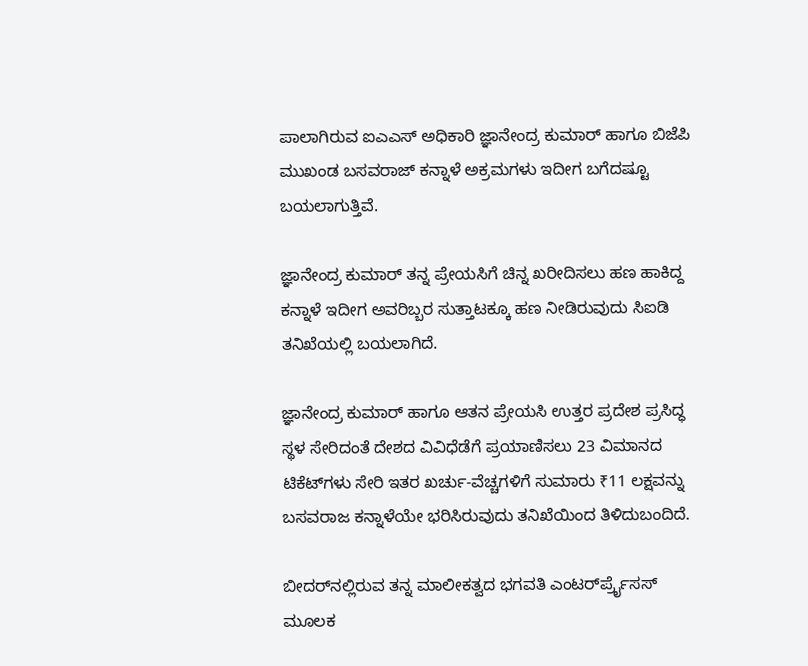ಪಾಲಾಗಿರುವ ಐಎಎಸ್ ಅಧಿಕಾರಿ ಜ್ಞಾನೇಂದ್ರ ಕುಮಾರ್ ಹಾಗೂ ಬಿಜೆಪಿ ಮುಖಂಡ ಬಸವರಾಜ್ ಕನ್ನಾಳೆ ಅಕ್ರಮಗಳು ಇದೀಗ ಬಗೆದಷ್ಟೂ ಬಯಲಾಗುತ್ತಿವೆ.

ಜ್ಞಾನೇಂದ್ರ ಕುಮಾರ್ ತನ್ನ ಪ್ರೇಯಸಿಗೆ ಚಿನ್ನ ಖರೀದಿಸಲು ಹಣ ಹಾಕಿದ್ದ ಕನ್ನಾಳೆ ಇದೀಗ ಅವರಿಬ್ಬರ ಸುತ್ತಾಟಕ್ಕೂ ಹಣ ನೀಡಿರುವುದು ಸಿಐಡಿ ತನಿಖೆಯಲ್ಲಿ ಬಯಲಾಗಿದೆ.

ಜ್ಞಾನೇಂದ್ರ ಕುಮಾರ್ ಹಾಗೂ ಆತನ ಪ್ರೇಯಸಿ ಉತ್ತರ ಪ್ರದೇಶ ಪ್ರಸಿದ್ಧ ಸ್ಥಳ ಸೇರಿದಂತೆ ದೇಶದ ವಿವಿಧೆಡೆಗೆ ಪ್ರಯಾಣಿಸಲು 23 ವಿಮಾನದ ಟಿಕೆಟ್‌ಗಳು ಸೇರಿ ಇತರ ಖರ್ಚು-ವೆಚ್ಚಗಳಿಗೆ ಸುಮಾರು ₹11 ಲಕ್ಷವನ್ನು ಬಸವರಾಜ ಕನ್ನಾಳೆಯೇ ಭರಿಸಿರುವುದು ತನಿಖೆಯಿಂದ ತಿಳಿದುಬಂದಿದೆ.

ಬೀದರ್‌ನಲ್ಲಿರುವ ತನ್ನ ಮಾಲೀಕತ್ವದ ಭಗವತಿ ಎಂಟರ್‌ರ್ಪ್ರೈಸಸ್ ಮೂಲಕ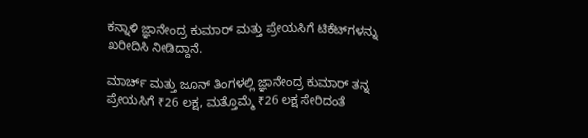ಕನ್ನಾಳಿ ಜ್ಞಾನೇಂದ್ರ ಕುಮಾರ್ ಮತ್ತು ಪ್ರೇಯಸಿಗೆ ಟಿಕೆಟ್‌ಗಳನ್ನು ಖರೀದಿಸಿ ನೀಡಿದ್ದಾನೆ.

ಮಾರ್ಚ್ ಮತ್ತು ಜೂನ್ ತಿಂಗಳಲ್ಲಿ ಜ್ಞಾನೇಂದ್ರ ಕುಮಾರ್ ತನ್ನ ಪ್ರೇಯಸಿಗೆ ₹26 ಲಕ್ಷ, ಮತ್ತೊಮ್ಮೆ ₹26 ಲಕ್ಷ ಸೇರಿದಂತೆ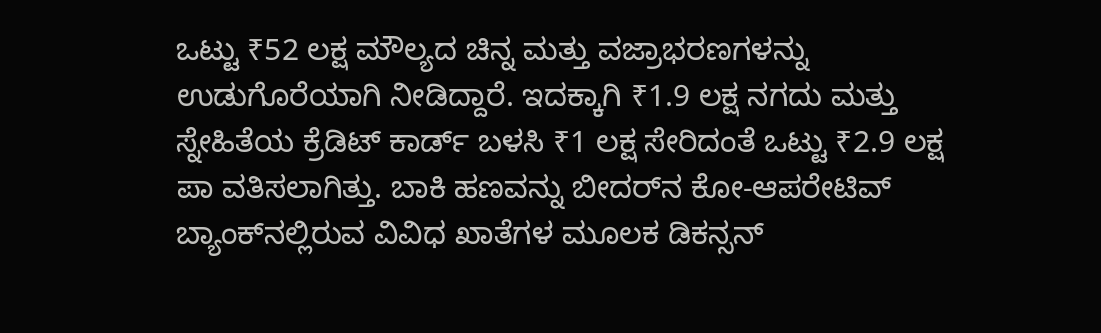ಒಟ್ಟು ₹52 ಲಕ್ಷ ಮೌಲ್ಯದ ಚಿನ್ನ ಮತ್ತು ವಜ್ರಾಭರಣಗಳನ್ನು ಉಡುಗೊರೆಯಾಗಿ ನೀಡಿದ್ದಾರೆ. ಇದಕ್ಕಾಗಿ ₹1.9 ಲಕ್ಷ ನಗದು ಮತ್ತು ಸ್ನೇಹಿತೆಯ ಕ್ರೆಡಿಟ್ ಕಾರ್ಡ್ ಬಳಸಿ ₹1 ಲಕ್ಷ ಸೇರಿದಂತೆ ಒಟ್ಟು ₹2.9 ಲಕ್ಷ ಪಾ ವತಿಸಲಾಗಿತ್ತು. ಬಾಕಿ ಹಣವನ್ನು ಬೀದರ್‌ನ ಕೋ-ಆಪರೇಟಿವ್ ಬ್ಯಾಂಕ್‌ನಲ್ಲಿರುವ ವಿವಿಧ ಖಾತೆಗಳ ಮೂಲಕ ಡಿಕನ್ಸನ್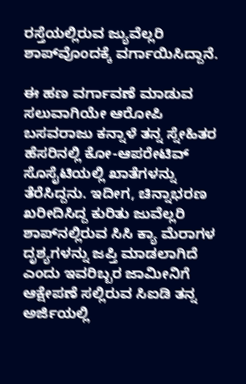ರಸ್ತೆಯಲ್ಲಿರುವ ಜ್ಯುವೆಲ್ಲರಿ ಶಾಪ್‌ವೊಂದಕ್ಕೆ ವರ್ಗಾಯಿಸಿದ್ದಾನೆ.

ಈ ಹಣ ವರ್ಗಾವಣೆ ಮಾಡುವ ಸಲುವಾಗಿಯೇ ಆರೋಪಿ ಬಸವರಾಜು ಕನ್ನಾಳೆ ತನ್ನ ಸ್ನೇಹಿತರ ಹೆಸರಿನಲ್ಲಿ ಕೋ-ಆಪರೇಟಿವ್ ಸೊಸೈಟಿಯಲ್ಲಿ ಖಾತೆಗಳನ್ನು ತೆರೆಸಿದ್ದನು. ಇದೀಗ, ಚಿನ್ನಾಭರಣ ಖರೀದಿಸಿದ್ದ ಕುರಿತು ಜುವೆಲ್ಲರಿ ಶಾಪ್‌ನಲ್ಲಿರುವ ಸಿಸಿ ಕ್ಯಾ ಮೆರಾಗಳ ದೃಶ್ಯಗಳನ್ನು ಜಪ್ತಿ ಮಾಡಲಾಗಿದೆ ಎಂದು ಇವರಿಬ್ಬರ ಜಾಮೀನಿಗೆ ಆಕ್ಷೇಪಣೆ ಸಲ್ಲಿರುವ ಸಿಐಡಿ ತನ್ನ ಅರ್ಜಿಯಲ್ಲಿ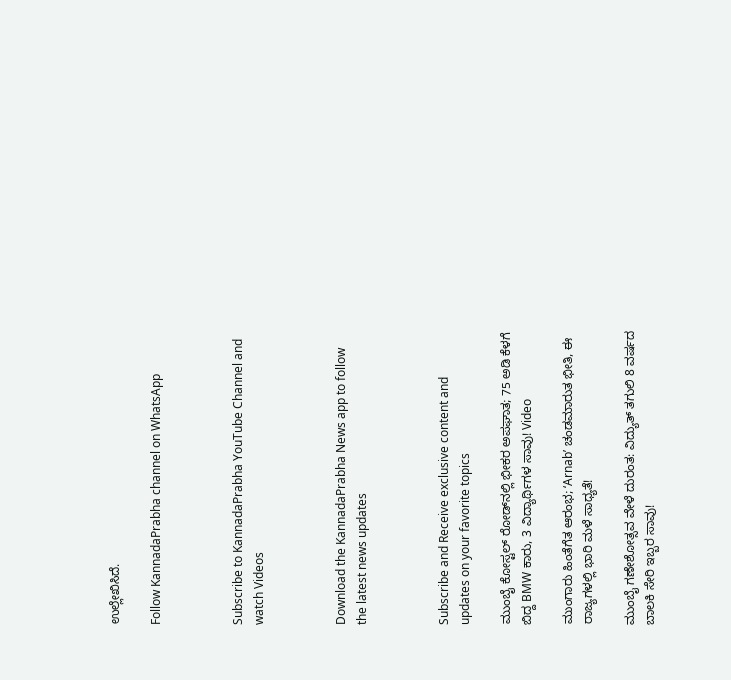ಉಲ್ಲೇಖಿಸಿದೆ.

Follow KannadaPrabha channel on WhatsApp



Subscribe to KannadaPrabha YouTube Channel and watch Videos



Download the KannadaPrabha News app to follow the latest news updates



Subscribe and Receive exclusive content and updates on your favorite topics

ಮುಂಬೈ ಕೋಸ್ಟಲ್ ರೋಡ್‌ನಲ್ಲಿ ಭೀಕರ ಅಪಘಾತ; 75 ಅಡಿ ಕೆಳಗೆ ಬಿದ್ದ BMW ಕಾರು, 3 ವಿದ್ಯಾರ್ಥಿಗಳ ಸಾವು! Video

ಮುಂಗಾರು ಹಿಂತೆಗೆತ ಆರಂಭ; ‘Arnab’ ಚಂಡಮಾರುತ ಭೀತಿ, ಈ ರಾಜ್ಯಗಳಲ್ಲಿ ಭಾರಿ ಮಳೆ ಸಾಧ್ಯತೆ!

ಮುಂಬೈ ಗಣೇಶೋತ್ಸವ ವೇಳೆ ದುರಂತ: ವಿದ್ಯುತ್ ತಗುಲಿ 8 ವರ್ಷದ ಬಾಲಕಿ ಸೇರಿ ಇಬ್ಬರ ಸಾವು!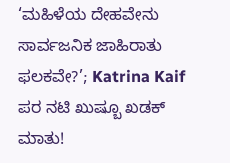‘ಮಹಿಳೆಯ ದೇಹವೇನು ಸಾರ್ವಜನಿಕ ಜಾಹಿರಾತು ಫಲಕವೇ?’; Katrina Kaif ಪರ ನಟಿ ಖುಷ್ಬೂ ಖಡಕ್ ಮಾತು!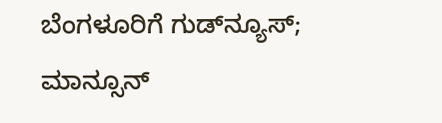ಬೆಂಗಳೂರಿಗೆ ಗುಡ್‌ನ್ಯೂಸ್; ಮಾನ್ಸೂನ್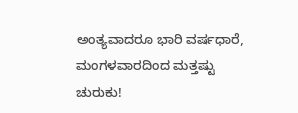ಅಂತ್ಯವಾದರೂ ಭಾರಿ ವರ್ಷಧಾರೆ, ಮಂಗಳವಾರದಿಂದ ಮತ್ತಷ್ಟು ಚುರುಕು!